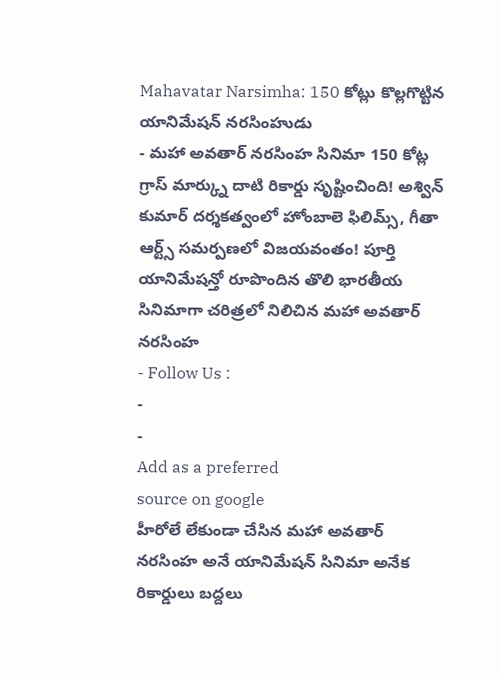Mahavatar Narsimha: 150 కోట్లు కొల్లగొట్టిన యానిమేషన్ నరసింహుడు
- మహా అవతార్ నరసింహ సినిమా 150 కోట్ల గ్రాస్ మార్క్ను దాటి రికార్డు సృష్టించింది! అశ్విన్ కుమార్ దర్శకత్వంలో హోంబాలె ఫిలిమ్స్, గీతా ఆర్ట్స్ సమర్పణలో విజయవంతం! పూర్తి యానిమేషన్తో రూపొందిన తొలి భారతీయ సినిమాగా చరిత్రలో నిలిచిన మహా అవతార్ నరసింహ
- Follow Us :
-
-
Add as a preferred
source on google
హీరోలే లేకుండా చేసిన మహా అవతార్ నరసింహ అనే యానిమేషన్ సినిమా అనేక రికార్డులు బద్దలు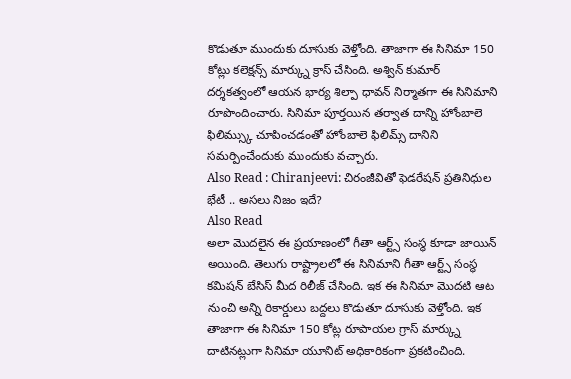కొడుతూ ముందుకు దూసుకు వెళ్తోంది. తాజాగా ఈ సినిమా 150 కోట్లు కలెక్షన్స్ మార్క్ను క్రాస్ చేసింది. అశ్విన్ కుమార్ దర్శకత్వంలో ఆయన భార్య శిల్పా ధావన్ నిర్మాతగా ఈ సినిమాని రూపొందించారు. సినిమా పూర్తయిన తర్వాత దాన్ని హోంబాలె ఫిలిమ్స్కు చూపించడంతో హోంబాలె ఫిలిమ్స్ దానిని సమర్పించేందుకు ముందుకు వచ్చారు.
Also Read : Chiranjeevi: చిరంజీవితో ఫెడరేషన్ ప్రతినిధుల భేటీ .. అసలు నిజం ఇదే?
Also Read
అలా మొదలైన ఈ ప్రయాణంలో గీతా ఆర్ట్స్ సంస్థ కూడా జాయిన్ అయింది. తెలుగు రాష్ట్రాలలో ఈ సినిమాని గీతా ఆర్ట్స్ సంస్థ కమిషన్ బేసిస్ మీద రిలీజ్ చేసింది. ఇక ఈ సినిమా మొదటి ఆట నుంచి అన్ని రికార్డులు బద్దలు కొడుతూ దూసుకు వెళ్తోంది. ఇక తాజాగా ఈ సినిమా 150 కోట్ల రూపాయల గ్రాస్ మార్క్ను దాటినట్లుగా సినిమా యూనిట్ అధికారికంగా ప్రకటించింది.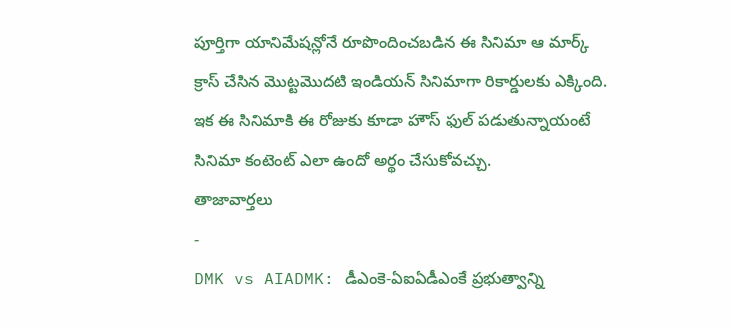పూర్తిగా యానిమేషన్లోనే రూపొందించబడిన ఈ సినిమా ఆ మార్క్ క్రాస్ చేసిన మొట్టమొదటి ఇండియన్ సినిమాగా రికార్డులకు ఎక్కింది. ఇక ఈ సినిమాకి ఈ రోజుకు కూడా హౌస్ ఫుల్ పడుతున్నాయంటే సినిమా కంటెంట్ ఎలా ఉందో అర్థం చేసుకోవచ్చు.
తాజావార్తలు
-
DMK vs AIADMK: డీఎంకె-ఏఐఏడీఎంకే ప్రభుత్వాన్ని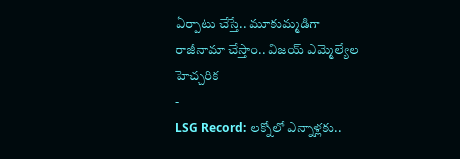ఏర్పాటు చేస్తే.. మూకుమ్మడిగా రాజీనామా చేస్తాం.. విజయ్ ఎమ్మెల్యేల హెచ్చరిక
-
LSG Record: లక్నోలో ఎన్నాళ్లకు..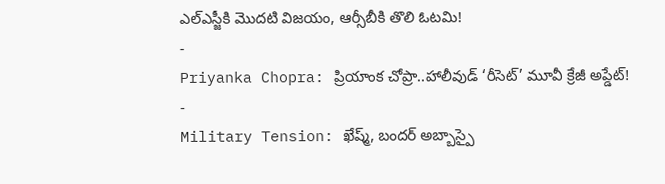ఎల్ఎస్జీకి మొదటి విజయం, ఆర్సీబీకి తొలి ఓటమి!
-
Priyanka Chopra: ప్రియాంక చోప్రా..హాలీవుడ్ ‘రీసెట్’ మూవీ క్రేజీ అప్డేట్!
-
Military Tension: ఖేష్మ్, బందర్ అబ్బాస్పై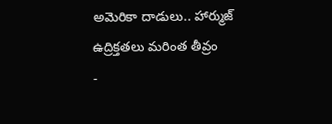అమెరికా దాడులు.. హార్ముజ్ ఉద్రిక్తతలు మరింత తీవ్రం
-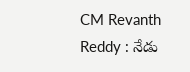CM Revanth Reddy : నేడు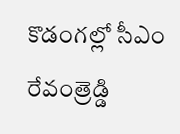కొడంగల్లో సీఎం రేవంత్రెడ్డి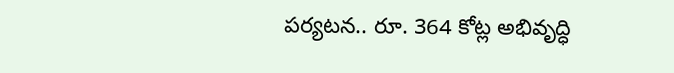పర్యటన.. రూ. 364 కోట్ల అభివృద్ధి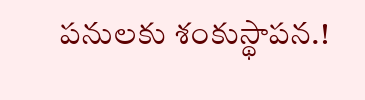పనులకు శంకుస్థాపన.!